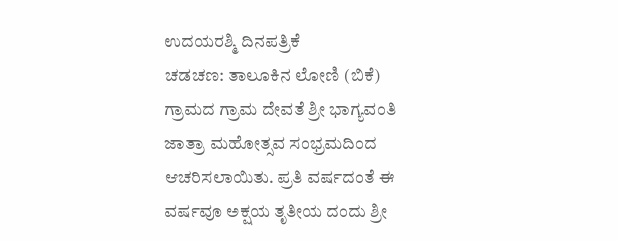ಉದಯರಶ್ಮಿ ದಿನಪತ್ರಿಕೆ
ಚಡಚಣ: ತಾಲೂಕಿನ ಲೋಣಿ (ಬಿಕೆ) ಗ್ರಾಮದ ಗ್ರಾಮ ದೇವತೆ ಶ್ರೀ ಭಾಗ್ಯವಂತಿ ಜಾತ್ರಾ ಮಹೋತ್ಸವ ಸಂಭ್ರಮದಿಂದ ಆಚರಿಸಲಾಯಿತು. ಪ್ರತಿ ವರ್ಷದಂತೆ ಈ ವರ್ಷವೂ ಅಕ್ಷಯ ತೃತೀಯ ದಂದು ಶ್ರೀ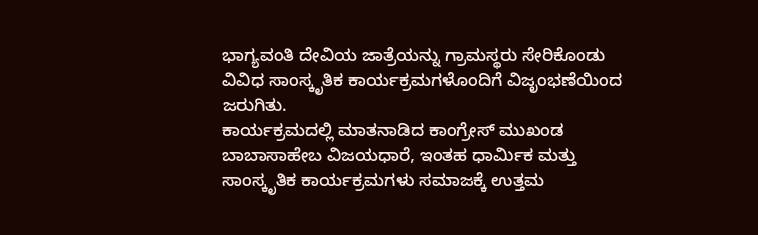ಭಾಗ್ಯವಂತಿ ದೇವಿಯ ಜಾತ್ರೆಯನ್ನು ಗ್ರಾಮಸ್ಥರು ಸೇರಿಕೊಂಡು ವಿವಿಧ ಸಾಂಸ್ಕೃತಿಕ ಕಾರ್ಯಕ್ರಮಗಳೊಂದಿಗೆ ವಿಜೃಂಭಣೆಯಿಂದ ಜರುಗಿತು.
ಕಾರ್ಯಕ್ರಮದಲ್ಲಿ ಮಾತನಾಡಿದ ಕಾಂಗ್ರೇಸ್ ಮುಖಂಡ ಬಾಬಾಸಾಹೇಬ ವಿಜಯಧಾರೆ, ಇಂತಹ ಧಾರ್ಮಿಕ ಮತ್ತು ಸಾಂಸ್ಕೃತಿಕ ಕಾರ್ಯಕ್ರಮಗಳು ಸಮಾಜಕ್ಕೆ ಉತ್ತಮ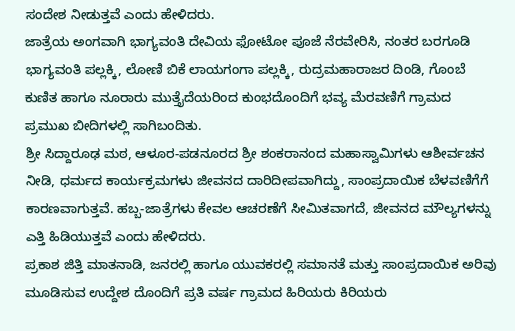ಸಂದೇಶ ನೀಡುತ್ತವೆ ಎಂದು ಹೇಳಿದರು.
ಜಾತ್ರೆಯ ಅಂಗವಾಗಿ ಭಾಗ್ಯವಂತಿ ದೇವಿಯ ಫೋಟೋ ಪೂಜೆ ನೆರವೇರಿಸಿ, ನಂತರ ಬರಗೂಡಿ ಭಾಗ್ಯವಂತಿ ಪಲ್ಲಕ್ಕಿ, ಲೋಣಿ ಬಿಕೆ ಲಾಯಗಂಗಾ ಪಲ್ಲಕ್ಕಿ, ರುದ್ರಮಹಾರಾಜರ ದಿಂಡಿ, ಗೊಂಬೆ ಕುಣಿತ ಹಾಗೂ ನೂರಾರು ಮುತ್ತೈದೆಯರಿಂದ ಕುಂಭದೊಂದಿಗೆ ಭವ್ಯ ಮೆರವಣಿಗೆ ಗ್ರಾಮದ ಪ್ರಮುಖ ಬೀದಿಗಳಲ್ಲಿ ಸಾಗಿಬಂದಿತು.
ಶ್ರೀ ಸಿದ್ದಾರೂಢ ಮಠ, ಆಳೂರ-ಪಡನೂರದ ಶ್ರೀ ಶಂಕರಾನಂದ ಮಹಾಸ್ವಾಮಿಗಳು ಆಶೀರ್ವಚನ ನೀಡಿ, ಧರ್ಮದ ಕಾರ್ಯಕ್ರಮಗಳು ಜೀವನದ ದಾರಿದೀಪವಾಗಿದ್ದು, ಸಾಂಪ್ರದಾಯಿಕ ಬೆಳವಣಿಗೆಗೆ ಕಾರಣವಾಗುತ್ತವೆ. ಹಬ್ಬ-ಜಾತ್ರೆಗಳು ಕೇವಲ ಆಚರಣೆಗೆ ಸೀಮಿತವಾಗದೆ, ಜೀವನದ ಮೌಲ್ಯಗಳನ್ನು ಎತ್ತಿ ಹಿಡಿಯುತ್ತವೆ ಎಂದು ಹೇಳಿದರು.
ಪ್ರಕಾಶ ಜಿತ್ತಿ ಮಾತನಾಡಿ, ಜನರಲ್ಲಿ ಹಾಗೂ ಯುವಕರಲ್ಲಿ ಸಮಾನತೆ ಮತ್ತು ಸಾಂಪ್ರದಾಯಿಕ ಅರಿವು ಮೂಡಿಸುವ ಉದ್ದೇಶ ದೊಂದಿಗೆ ಪ್ರತಿ ವರ್ಷ ಗ್ರಾಮದ ಹಿರಿಯರು ಕಿರಿಯರು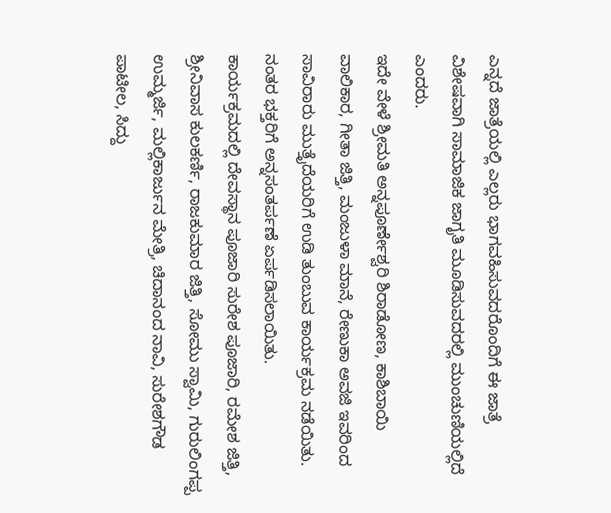ಎನ್ನದೆ ಜಾತ್ರೆಯಲ್ಲಿ ಎಲ್ಲರು ಭಾಗವಹಿಸುವದರೊಂದಿಗೆ ಈ ಜಾತ್ರೆ ವಿಶೇಷವಾಗಿ ಸಾಮಾಜಿಕ ಜಾಗೃತಿ ಮೂಡಿಸುವದರಲ್ಲಿ ಮುಂಚುಣಿಯಲ್ಲಿದೆ ಎಂದರು.
ಇದೇ ವೇಳೆ ಶ್ರೀಮತಿ ಅನ್ನಪೂರ್ಣೇಶ್ವರಿ ಶಿರಾಡೋಣ, ಕಾಶಿಬಾಯಿ ವಾಲಿಕಾರ, ಗೀತಾ ಜಿತ್ತಿ, ಮಂಜುಳಾ ಮಾನೆ, ರೇಣುಕಾ ಅವಜಿ ಇವರಿಂದ ಸಾವಿರಾರು ಮುತ್ತೈದೆಯರಿಗೆ ಉಡಿ ತುಂಬುವ ಕಾರ್ಯಕ್ರಮ ನಡೆಯಿತು. ನಂತರ ಭಕ್ತರಿಗೆ ಅನ್ನಸಂತರ್ಪಣೆ ಏರ್ಪಡಿಸಲಾಯಿತು.
ಕಾರ್ಯಕ್ರಮದಲ್ಲಿ ದೇವಸ್ಥಾನ ಪೂಜಾರಿ ಸುರೇಶ ಪೂಜಾರಿ, ರಮೇಶ ಜಿತ್ತಿ, ಶ್ರೀನಿವಾಸ ಕುಲಕರ್ಣಿ, ರಾಜಕುಮಾರ ಜಿತ್ತಿ, ಸೋಮು ಸ್ವಾಮಿ, ಗುರುಲಿಂಗಪ್ಪ ಉಮ್ಮರ್ಜಿ, ಮಲ್ಲಿಕಾರ್ಜುನ ಮೇತ್ರಿ, ಚಿದಾನಂದ ನಾವಿ, ಸುರೇಶಗೌಡ ಪಾಟೀಲ, ಸಿದ್ದು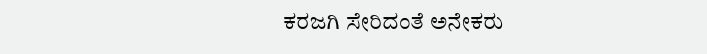ಕರಜಗಿ ಸೇರಿದಂತೆ ಅನೇಕರು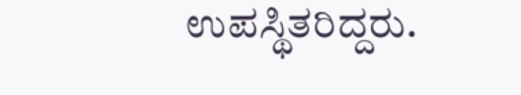ಉಪಸ್ಥಿತರಿದ್ದರು.